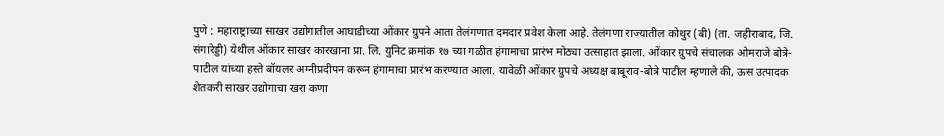पुणे : महाराष्ट्राच्या साखर उद्योगातील आघाडीच्या ओंकार ग्रुपने आता तेलंगणात दमदार प्रवेश केला आहे. तेलंगणा राज्यातील कोथुर (बी) (ता. जहीराबाद, जि. संगारेड्डी) येथील ओंकार साखर कारखाना प्रा. लि. युनिट क्रमांक १७ च्या गळीत हंगामाचा प्रारंभ मोठ्या उत्साहात झाला. ओंकार ग्रुपचे संचालक ओमराजे बोत्रे-पाटील यांच्या हस्ते बॉयलर अग्नीप्रदीपन करून हंगामाचा प्रारंभ करण्यात आला. यावेळी ओंकार ग्रुपचे अध्यक्ष बाबूराव-बोत्रे पाटील म्हणाले की, ऊस उत्पादक शेतकरी साखर उद्योगाचा खरा कणा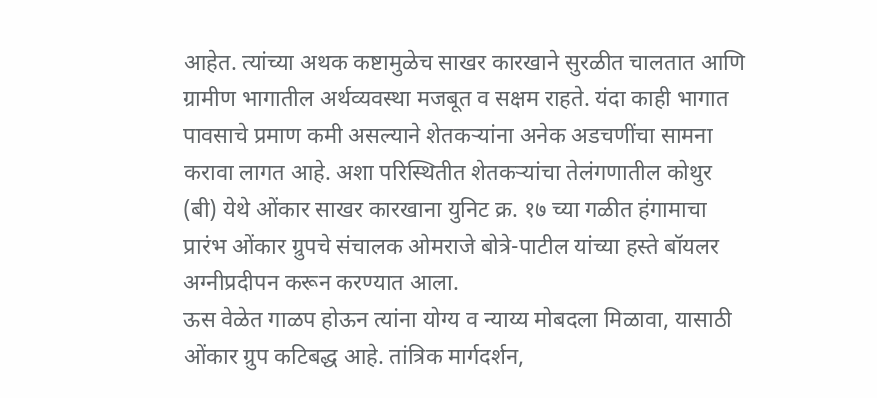आहेत. त्यांच्या अथक कष्टामुळेच साखर कारखाने सुरळीत चालतात आणि ग्रामीण भागातील अर्थव्यवस्था मजबूत व सक्षम राहते. यंदा काही भागात पावसाचे प्रमाण कमी असल्याने शेतकऱ्यांना अनेक अडचणींचा सामना करावा लागत आहे. अशा परिस्थितीत शेतकऱ्यांचा तेलंगणातील कोथुर (बी) येथे ओंकार साखर कारखाना युनिट क्र. १७ च्या गळीत हंगामाचा प्रारंभ ओंकार ग्रुपचे संचालक ओमराजे बोत्रे-पाटील यांच्या हस्ते बॉयलर अग्नीप्रदीपन करून करण्यात आला.
ऊस वेळेत गाळप होऊन त्यांना योग्य व न्याय्य मोबदला मिळावा, यासाठी ओंकार ग्रुप कटिबद्ध आहे. तांत्रिक मार्गदर्शन,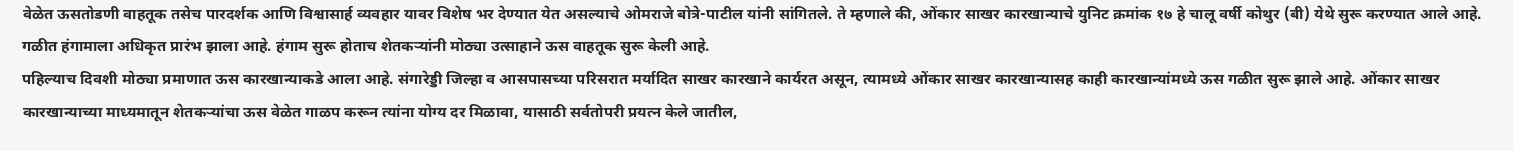वेळेत ऊसतोडणी वाहतूक तसेच पारदर्शक आणि विश्वासार्ह व्यवहार यावर विशेष भर देण्यात येत असल्याचे ओमराजे बोत्रे-पाटील यांनी सांगितले. ते म्हणाले की, ओंकार साखर कारखान्याचे युनिट क्रमांक १७ हे चालू वर्षी कोथुर (बी) येथे सुरू करण्यात आले आहे. गळीत हंगामाला अधिकृत प्रारंभ झाला आहे. हंगाम सुरू होताच शेतकऱ्यांनी मोठ्या उत्साहाने ऊस वाहतूक सुरू केली आहे.
पहिल्याच दिवशी मोठ्या प्रमाणात ऊस कारखान्याकडे आला आहे. संगारेड्डी जिल्हा व आसपासच्या परिसरात मर्यादित साखर कारखाने कार्यरत असून, त्यामध्ये ओंकार साखर कारखान्यासह काही कारखान्यांमध्ये ऊस गळीत सुरू झाले आहे. ओंकार साखर कारखान्याच्या माध्यमातून शेतकऱ्यांचा ऊस वेळेत गाळप करून त्यांना योग्य दर मिळावा, यासाठी सर्वतोपरी प्रयत्न केले जातील,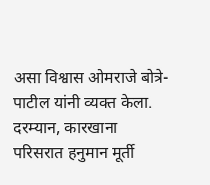असा विश्वास ओमराजे बोत्रे-पाटील यांनी व्यक्त केला. दरम्यान, कारखाना परिसरात हनुमान मूर्ती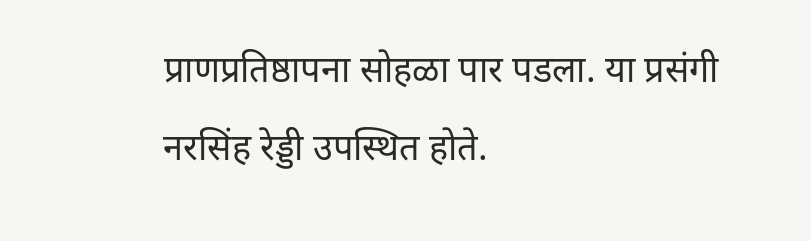प्राणप्रतिष्ठापना सोहळा पार पडला. या प्रसंगी नरसिंह रेड्डी उपस्थित होते.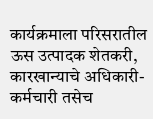कार्यक्रमाला परिसरातील ऊस उत्पादक शेतकरी, कारखान्याचे अधिकारी-कर्मचारी तसेच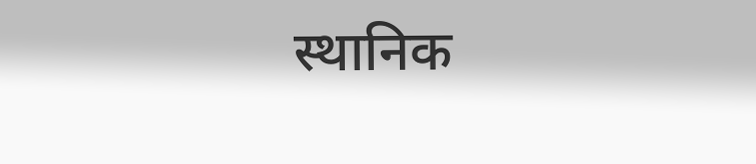स्थानिक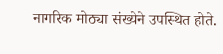नागरिक मोठ्या संख्येने उपस्थित होते.